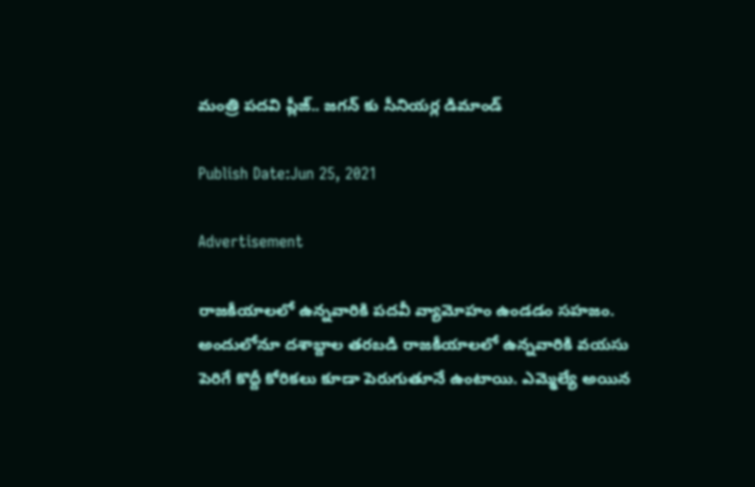మంత్రి పదవి ప్లీజ్.. జగన్ కు సీనియర్ల డిమాండ్

Publish Date:Jun 25, 2021

Advertisement

రాజకీయాలలో ఉన్నవారికి పదవీ వ్యామోహం ఉండడం సహజం. అందులోనూ దశాబ్దాల తరబడి రాజకీయాలలో ఉన్నవారికి వయసు పెరిగే కొద్దీ కోరికలు కూడా పెరుగుతూనే ఉంటాయి. ఎమ్మెల్యే అయిన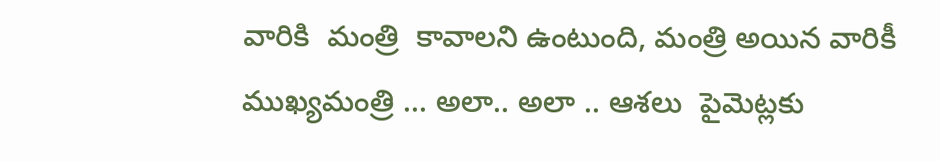వారికి  మంత్రి  కావాలని ఉంటుంది, మంత్రి అయిన వారికీ ముఖ్యమంత్రి ... అలా.. అలా .. ఆశలు  పైమెట్లకు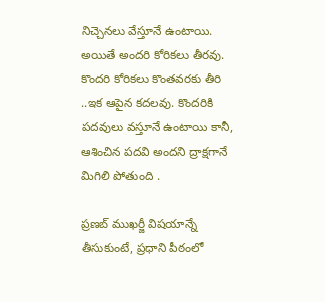నిచ్చెనలు వేస్తూనే ఉంటాయి.  అయితే అందరి కోరికలు తీరవు. కొందరి కోరికలు కొంతవరకు తీరి ..ఇక ఆపైన కదలవు. కొందరికి పదవులు వస్తూనే ఉంటాయి కానీ, ఆశించిన పదవి అందని ద్రాక్షగానే మిగిలి పోతుంది .

ప్రణబ్ ముఖర్జీ విషయాన్నే తీసుకుంటే, ప్రధాని పీఠంలో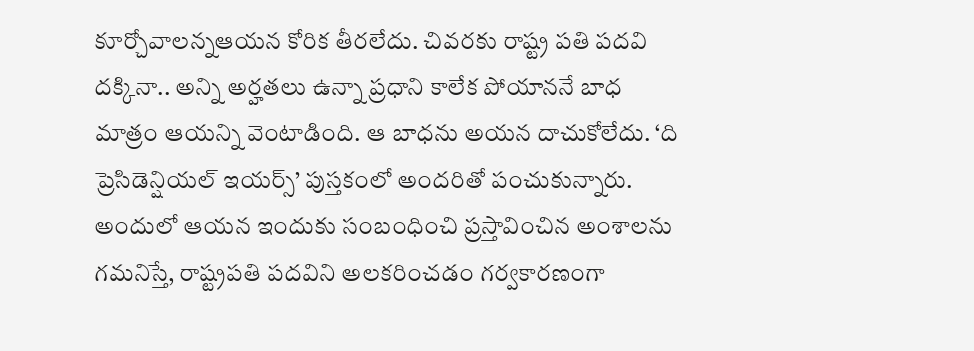కూర్చోవాలన్నఆయన కోరిక తీరలేదు. చివరకు రాష్ట్ర పతి పదవి దక్కినా.. అన్ని అర్హతలు ఉన్నా ప్రధాని కాలేక పోయాననే బాధ మాత్రం ఆయన్ని వెంటాడింది. ఆ బాధను అయన దాచుకోలేదు. ‘ది ప్రెసిడెన్షియల్ ఇయర్స్’ పుస్తకంలో అందరితో పంచుకున్నారు. అందులో ఆయన ఇందుకు సంబంధించి ప్రస్తావించిన అంశాలను గమనిస్తే, రాష్ట్రపతి పదవిని అలకరించడం గర్వకారణంగా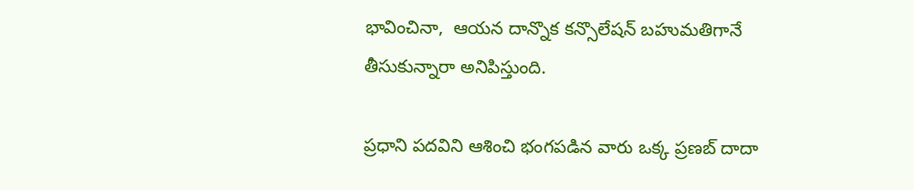భావించినా,  ఆయన దాన్నొక కన్సొలేషన్ బహుమతిగానే తీసుకున్నారా అనిపిస్తుంది.

ప్రధాని పదవిని ఆశించి భంగపడిన వారు ఒక్క ప్రణబ్ దాదా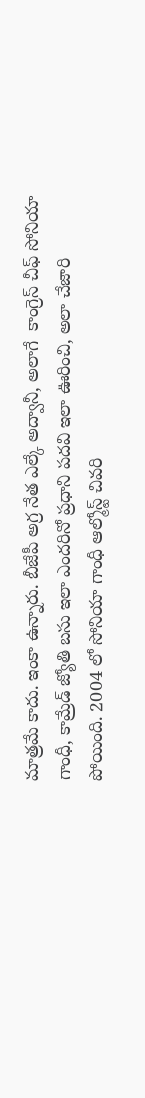మాత్రమే కాదు. ఇంకా ఉన్నారు. బీజేపీ అగ్ర నేత ఎల్కే అద్వానీ, అలాగే  కాంగ్రెస్ చీఫ్ సోనియా గాంధీ, కామ్రేడ్ జ్యోతి బసు ఇలా ఎందరినో ప్రధాని పదవి ఇలా ఊరించి, అలా చేజారి పోయింది. 2004 లో సోనియా గాంధీ ఆల్మోస్ట్ చివరి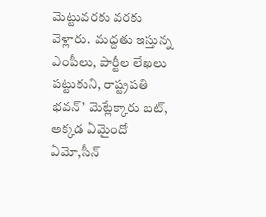మెట్టువరకు వరకు వెళ్లారు.  మద్దతు ఇస్తున్న ఎంపీలు, పార్టీల లేఖలు పట్టుకుని, రాష్ట్రపతి భవన్’ మెట్లేక్కారు బట్, అక్కడ ఏమైందో ఏమో,సీన్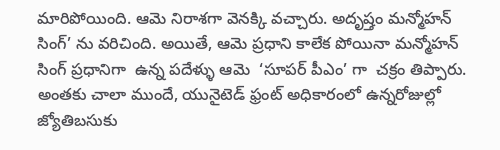మారిపోయింది. ఆమె నిరాశగా వెనక్కి వచ్చారు. అదృష్తం మన్మోహన్ సింగ్’ ను వరిచింది. అయితే, ఆమె ప్రధాని కాలేక పోయినా మన్మోహన్ సింగ్ ప్రధానిగా  ఉన్న పదేళ్ళు ఆమె  ‘సూపర్ పీఎం’ గా  చక్రం తిప్పారు.  అంతకు చాలా ముందే, యునైటెడ్ ఫ్రంట్ అధికారంలో ఉన్నరోజుల్లో జ్యోతిబసుకు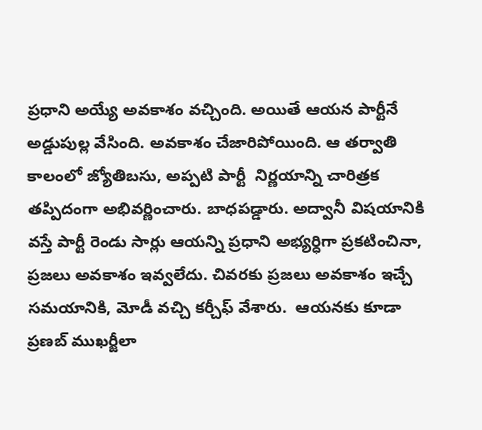ప్రధాని అయ్యే అవకాశం వచ్చింది. అయితే ఆయన పార్టీనే అడ్డుపుల్ల వేసింది. అవకాశం చేజారిపోయింది. ఆ తర్వాతి కాలంలో జ్యోతిబసు, అప్పటి పార్టీ  నిర్ణయాన్ని చారిత్రక తప్పిదంగా అభివర్ణించారు. బాధపడ్డారు. అద్వానీ విషయానికి వస్తే పార్టీ రెండు సార్లు ఆయన్ని ప్రధాని అభ్యర్ధిగా ప్రకటించినా, ప్రజలు అవకాశం ఇవ్వలేదు. చివరకు ప్రజలు అవకాశం ఇచ్చే సమయానికి, మోడీ వచ్చి కర్చీఫ్ వేశారు.  ఆయనకు కూడా ప్రణబ్ ముఖర్జీలా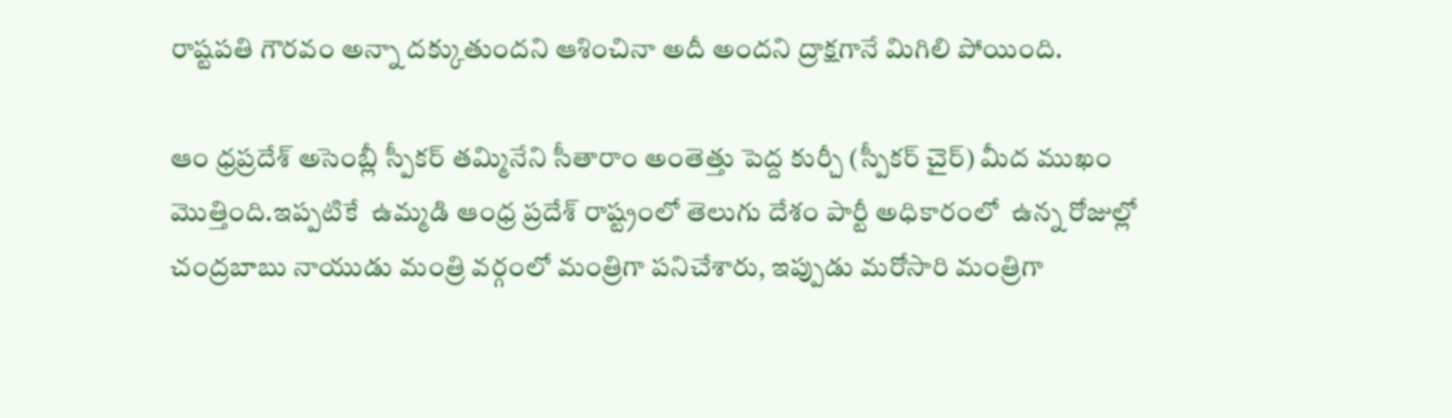రాష్టపతి గౌరవం అన్నా దక్కుతుందని ఆశించినా అదీ అందని ద్రాక్షగానే మిగిలి పోయింది.

ఆం ధ్రప్రదేశ్ అసెంబ్లీ స్పీకర్ తమ్మినేని సీతారాం అంతెత్తు పెద్ద కుర్చీ (స్పీకర్ చైర్) మీద ముఖం మొత్తింది.ఇప్పటికే  ఉమ్మడి ఆంధ్ర ప్రదేశ్ రాష్ట్రంలో తెలుగు దేశం పార్టీ అధికారంలో  ఉన్న రోజుల్లో చంద్రబాబు నాయుడు మంత్రి వర్గంలో మంత్రిగా పనిచేశారు, ఇప్పుడు మరోసారి మంత్రిగా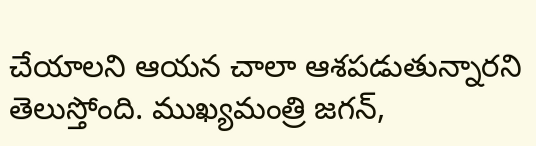చేయాలని ఆయన చాలా ఆశపడుతున్నారని తెలుస్తోంది. ముఖ్యమంత్రి జగన్,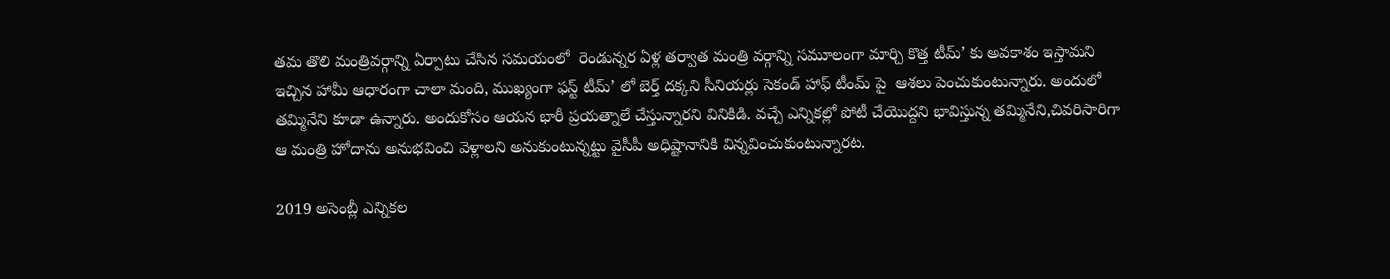తమ తొలి మంత్రివర్గాన్ని ఏర్పాటు చేసిన సమయంలో  రెండున్నర ఏళ్ల తర్వాత మంత్రి వర్గాన్ని సమూలంగా మార్చి కొత్త టీమ్’ కు అవకాశం ఇస్తామని ఇచ్చిన హామీ ఆధారంగా చాలా మంది, ముఖ్యంగా ఫస్ట్ టీమ్’ లో బెర్త్ దక్కని సీనియర్లు సెకండ్ హాఫ్ టీంమ్ పై  ఆశలు పెంచుకుంటున్నారు. అందులో తమ్మినేని కూడా ఉన్నారు. అందుకోసం ఆయన భారీ ప్రయత్నాలే చేస్తున్నారని వినికిడి. వచ్చే ఎన్నికల్లో పోటీ చేయొద్దని భావిస్తున్న తమ్మినేని,చివరిసారిగా ఆ మంత్రి హోదాను అనుభవించి వెళ్లాలని అనుకుంటున్నట్టు వైసీపీ అధిష్టానానికి విన్నవించుకుంటున్నారట.

2019 అసెంబ్లీ ఎన్నికల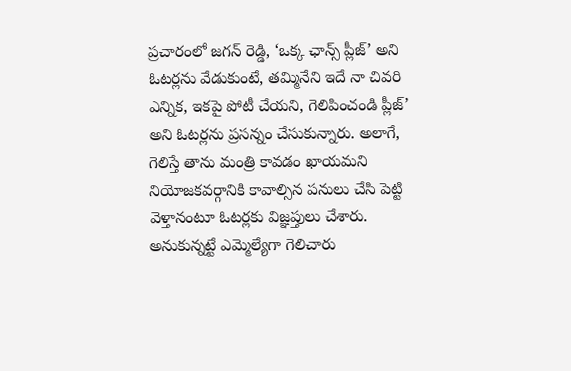ప్రచారంలో జగన్ రెడ్డి, ‘ఒక్క ఛాన్స్ ప్లీజ్’ అని ఓటర్లను వేడుకుంటే, తమ్మినేని ఇదే నా చివరి ఎన్నిక, ఇకపై పోటీ చేయని, గెలిపించండి ప్లీజ్’ అని ఓటర్లను ప్రసన్నం చేసుకున్నారు. అలాగే, గెలిస్తే తాను మంత్రి కావడం ఖాయమని నియోజకవర్గానికి కావాల్సిన పనులు చేసి పెట్టి వెళ్తానంటూ ఓటర్లకు విజ్ఞప్తులు చేశారు. అనుకున్నట్టే ఎమ్మెల్యేగా గెలిచారు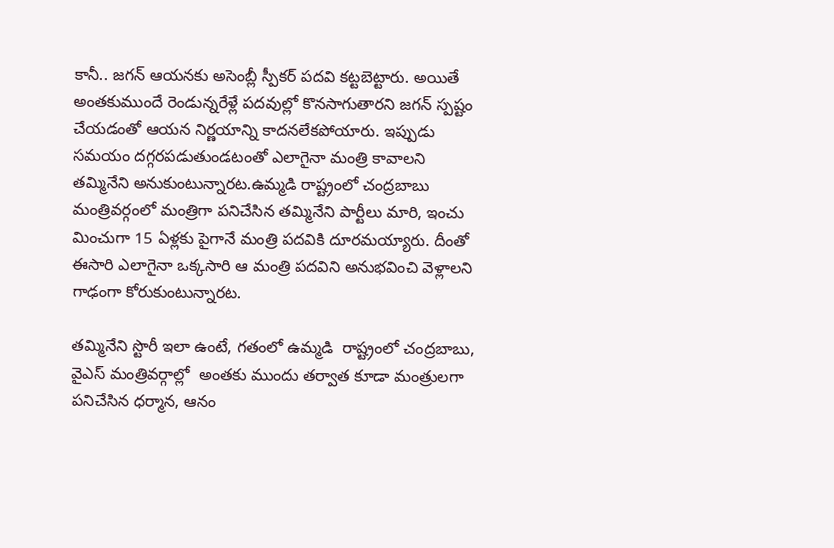కానీ.. జగన్ ఆయనకు అసెంబ్లీ స్పీకర్ పదవి కట్టబెట్టారు. అయితే అంతకుముందే రెండున్నరేళ్లే పదవుల్లో కొనసాగుతారని జగన్ స్పష్టం చేయడంతో ఆయన నిర్ణయాన్ని కాదనలేకపోయారు. ఇప్పుడు సమయం దగ్గరపడుతుండటంతో ఎలాగైనా మంత్రి కావాలని తమ్మినేని అనుకుంటున్నారట.ఉమ్మడి రాష్ట్రంలో చంద్రబాబు మంత్రివర్గంలో మంత్రిగా పనిచేసిన తమ్మినేని పార్టీలు మారి, ఇంచు మించుగా 15 ఏళ్లకు పైగానే మంత్రి పదవికి దూరమయ్యారు. దీంతో ఈసారి ఎలాగైనా ఒక్కసారి ఆ మంత్రి పదవిని అనుభవించి వెళ్లాలని గాఢంగా కోరుకుంటున్నారట.

తమ్మినేని స్టొరీ ఇలా ఉంటే, గతంలో ఉమ్మడి  రాష్ట్రంలో చంద్రబాబు, వైఎస్ మంత్రివర్గాల్లో  అంతకు ముందు తర్వాత కూడా మంత్రులగా పనిచేసిన ధర్మాన, ఆనం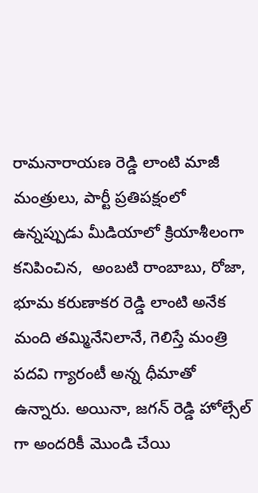రామనారాయణ రెడ్డి లాంటి మాజీ మంత్రులు, పార్టీ ప్రతిపక్షంలో ఉన్నప్పుడు మీడియాలో క్రియాశీలంగా కనిపించిన,  అంబటి రాంబాబు, రోజా, భూమ కరుణాకర రెడ్డి లాంటి అనేక మంది తమ్మినేనిలానే, గెలిస్తే మంత్రి పదవి గ్యారంటీ అన్న ధీమాతో  ఉన్నారు. అయినా, జగన్ రెడ్డి హోల్సేల్ గా అందరికీ మొండి చేయి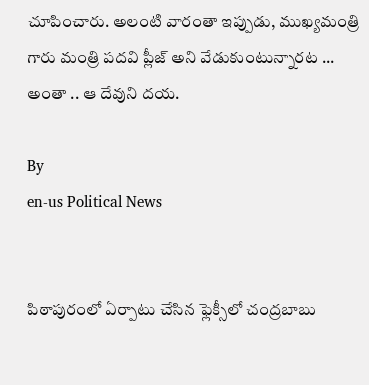చూపించారు. అలంటి వారంతా ఇప్పుడు, ముఖ్యమంత్రి గారు మంత్రి పదవి ప్లీజ్ అని వేడుకుంటున్నారట ...  అంతా .. ఆ దేవుని దయ.

By
en-us Political News


పిఠాపురంలో ఏర్పాటు చేసిన ఫ్లెక్సీలో చంద్ర‌బాబు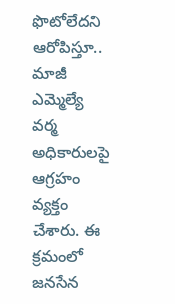ఫొటోలేద‌ని ఆరోపిస్తూ.. మాజీ ఎమ్మెల్యే వ‌ర్మ అధికారుల‌పై ఆగ్ర‌హం వ్య‌క్తం చేశారు. ఈ క్ర‌మంలో జ‌న‌సేన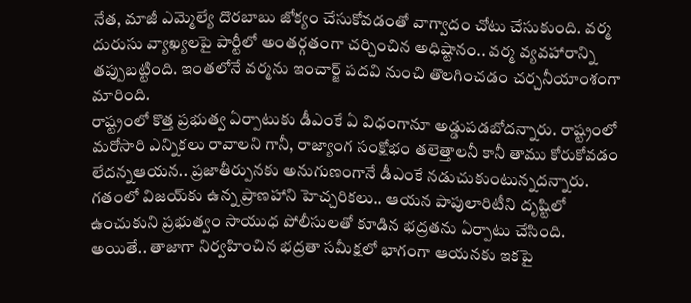నేత‌, మాజీ ఎమ్మెల్యే దొర‌బాబు జోక్యం చేసుకోవ‌డంతో వాగ్వాదం చోటు చేసుకుంది. వ‌ర్మ దురుసు వ్యాఖ్య‌ల‌పై పార్టీలో అంత‌ర్గ‌తంగా చ‌ర్చించిన అధిష్టానం.. వ‌ర్మ వ్య‌వ‌హారాన్ని త‌ప్పుబ‌ట్టింది. ఇంతలోనే వర్మను ఇంచార్జ్ పదవి నుంచి తొలగించడం చర్చనీయాంశంగా మారింది.
రాష్ట్రంలో కొత్త ప్రభుత్వ ఏర్పాటుకు డీఎంకే ఏ విధంగానూ అడ్డుపడబోదన్నారు. రాష్ట్రంలో మరోసారి ఎన్నికలు రావాలని గానీ, రాజ్యాంగ సంక్షోభం తలెత్తాలనీ కానీ తాము కోరుకోవడం లేదన్నఆయన.. ప్రజాతీర్పునకు అనుగుణంగానే డీఎంకే నడుచుకుంటున్నదన్నారు.
గతంలో విజయ్‌కు ఉన్న ప్రాణహాని హెచ్చరికలు.. ఆయన పాపులారిటీని దృష్టిలో ఉంచుకుని ప్రభుత్వం సాయుధ పోలీసులతో కూడిన భద్రతను ఏర్పాటు చేసింది. అయితే.. తాజాగా నిర్వహించిన భద్రతా సమీక్షలో భాగంగా ఆయనకు ఇకపై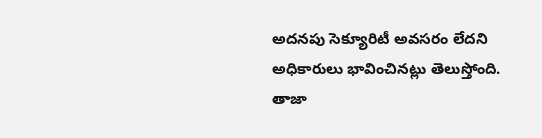అదనపు సెక్యూరిటీ అవసరం లేదని అధికారులు భావించినట్లు తెలుస్తోంది.
తాజా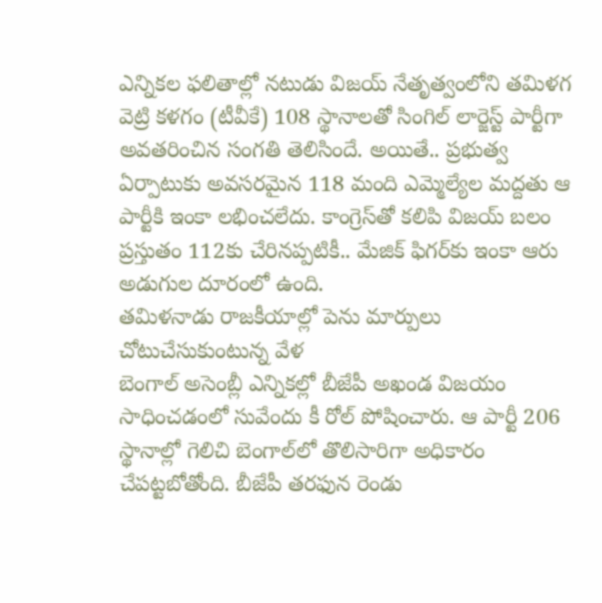ఎన్నికల ఫలితాల్లో నటుడు విజయ్ నేతృత్వంలోని తమిళగ వెట్రి కళగం (టీవీకే) 108 స్థానాలతో సింగిల్ లార్జెస్ట్ పార్టీగా అవతరించిన సంగతి తెలిసిందే. అయితే.. ప్రభుత్వ ఏర్పాటుకు అవసరమైన 118 మంది ఎమ్మెల్యేల మద్దతు ఆ పార్టీకి ఇంకా లభించలేదు. కాంగ్రెస్‌తో కలిపి విజయ్ బలం ప్రస్తుతం 112కు చేరినప్పటికీ.. మేజిక్ ఫిగర్‌కు ఇంకా ఆరు అడుగుల దూరంలో ఉంది.
తమిళనాడు రాజకీయాల్లో పెను మార్పులు చోటుచేసుకుంటున్న వేళ
బెంగాల్ అసెంబ్లీ ఎన్నికల్లో బీజేపీ అఖండ విజయం సాధించడంలో సువేందు కీ రోల్ పోషించారు. ఆ పార్టీ 206 స్థానాల్లో గెలిచి బెంగాల్‌లో తొలిసారిగా అధికారం చేపట్టబోతోంది. బీజేపీ తరఫున రెండు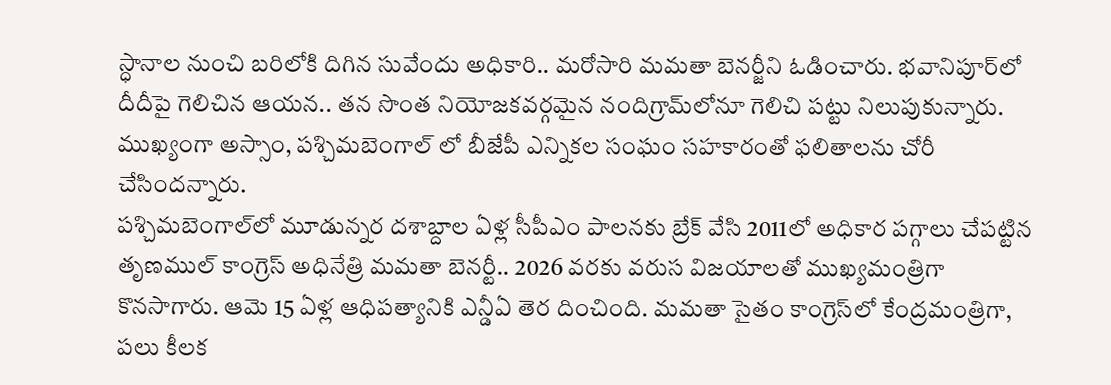స్ధానాల నుంచి బరిలోకి దిగిన సువేందు అధికారి.. మరోసారి మమతా బెనర్జీని ఓడించారు. భవానిపూర్‌లో దీదీపై గెలిచిన ఆయన.. తన సొంత నియోజకవర్గమైన నందిగ్రామ్‌లోనూ గెలిచి పట్టు నిలుపుకున్నారు.
ముఖ్యంగా అస్సాం, పశ్చిమబెంగాల్ లో బీజేపీ ఎన్నికల సంఘం సహకారంతో ఫలితాలను చోరీ చేసిందన్నారు.
పశ్చిమబెంగాల్‌లో మూడున్నర దశాబ్దాల ఏళ్ల సీపీఎం పాలనకు బ్రేక్ వేసి 2011లో అధికార పగ్గాలు చేపట్టిన తృణముల్ కాంగ్రెస్ అధినేత్రి మమతా బెనర్టీ.. 2026 వరకు వరుస విజయాలతో ముఖ్యమంత్రిగా కొనసాగారు. ఆమె 15 ఏళ్ల ఆధిపత్యానికి ఎన్డీఏ తెర దించింది. మమతా సైతం కాంగ్రెస్‌లో కేంద్రమంత్రిగా, పలు కీలక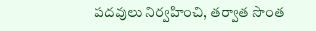పదవులు నిర్వహించి, తర్వాత సొంత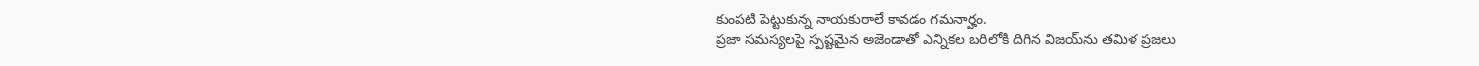కుంపటి పెట్టుకున్న నాయకురాలే కావడం గమనార్హం.
ప్రజా సమస్యలపై స్పష్టమైన అజెండాతో ఎన్నికల బరిలోకి దిగిన విజయ్‌ను తమిళ ప్రజలు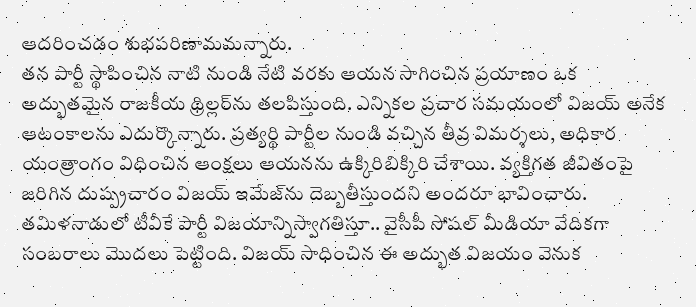ఆదరించడం శుభపరిణామమన్నారు.
తన పార్టీ స్థాపించిన నాటి నుండి నేటి వరకు ఆయన సాగించిన ప్రయాణం ఒక అద్భుతమైన రాజకీయ థ్రిల్లర్‌ను తలపిస్తుంది. ఎన్నికల ప్రచార సమయంలో విజయ్ అనేక ఆటంకాలను ఎదుర్కొన్నారు. ప్రత్యర్థి పార్టీల నుండి వచ్చిన తీవ్ర విమర్శలు, అధికార యంత్రాంగం విధించిన ఆంక్షలు ఆయనను ఉక్కిరిబిక్కిరి చేశాయి. వ్యక్తిగత జీవితంపై జరిగిన దుష్ప్రచారం విజయ్ ఇమేజ్‌ను దెబ్బతీస్తుందని అందరూ భావించారు.
తమిళనాడులో టీవీకే పార్టీ విజయాన్నిస్వాగతిస్తూ.. వైసీపీ సోషల్ మీడియా వేదికగా సంబరాలు మొదలు పెట్టింది. విజయ్ సాధించిన ఈ అద్భుత విజయం వెనుక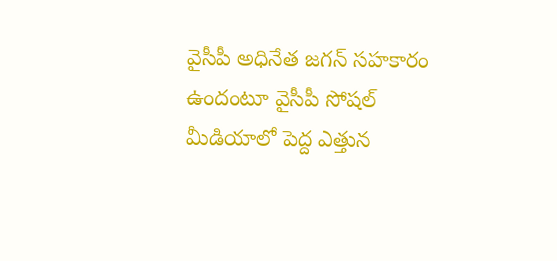వైసీపీ అధినేత జగన్ సహకారం ఉందంటూ వైసీపీ సోషల్ మీడియాలో పెద్ద ఎత్తున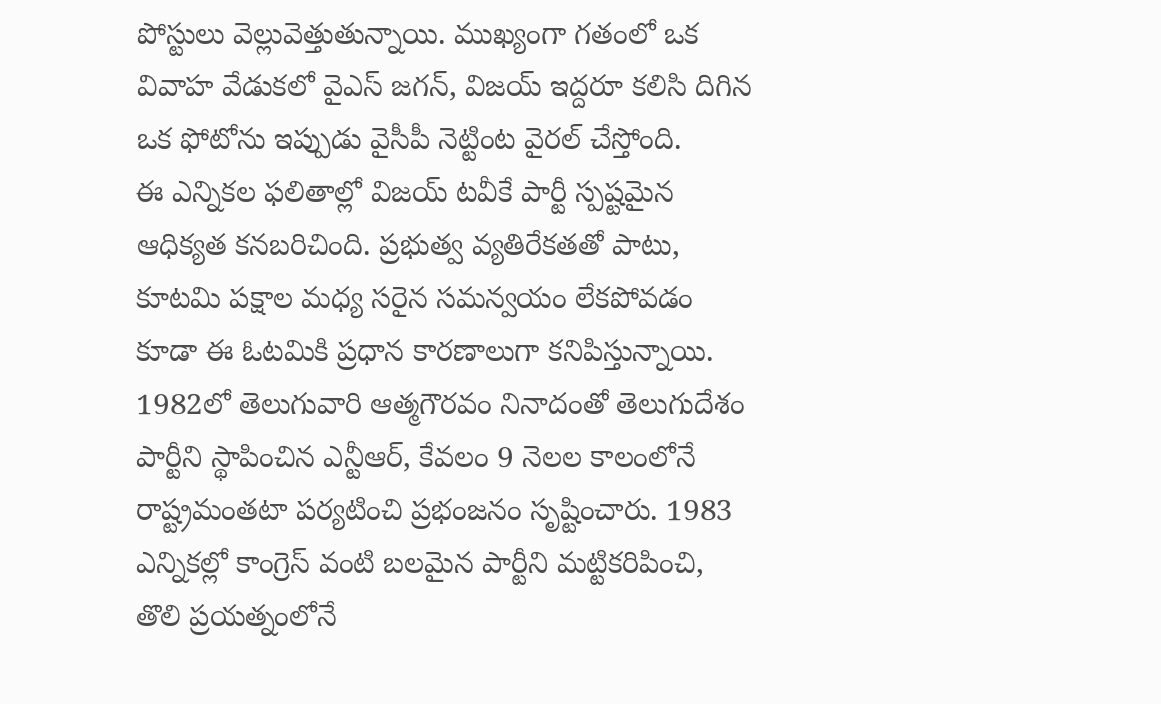పోస్టులు వెల్లువెత్తుతున్నాయి. ముఖ్యంగా గతంలో ఒక వివాహ వేడుకలో వైఎస్ జగన్, విజయ్ ఇద్దరూ కలిసి దిగిన ఒక ఫోటోను ఇప్పుడు వైసీపీ నెట్టింట వైరల్ చేస్తోంది.
ఈ ఎన్నికల ఫలితాల్లో విజయ్ టవీకే పార్టీ స్పష్టమైన ఆధిక్యత కనబరిచింది. ప్రభుత్వ వ్యతిరేకతతో పాటు, కూటమి పక్షాల మధ్య సరైన సమన్వయం లేకపోవడం కూడా ఈ ఓటమికి ప్రధాన కారణాలుగా కనిపిస్తున్నాయి.
1982లో తెలుగువారి ఆత్మగౌరవం నినాదంతో తెలుగుదేశం పార్టీని స్థాపించిన ఎన్టీఆర్, కేవలం 9 నెలల కాలంలోనే రాష్ట్రమంతటా పర్యటించి ప్రభంజనం సృష్టించారు. 1983 ఎన్నికల్లో కాంగ్రెస్ వంటి బలమైన పార్టీని మట్టికరిపించి, తొలి ప్రయత్నంలోనే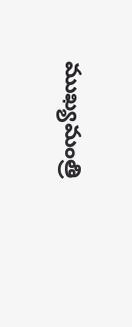ముఖ్యమంత్రి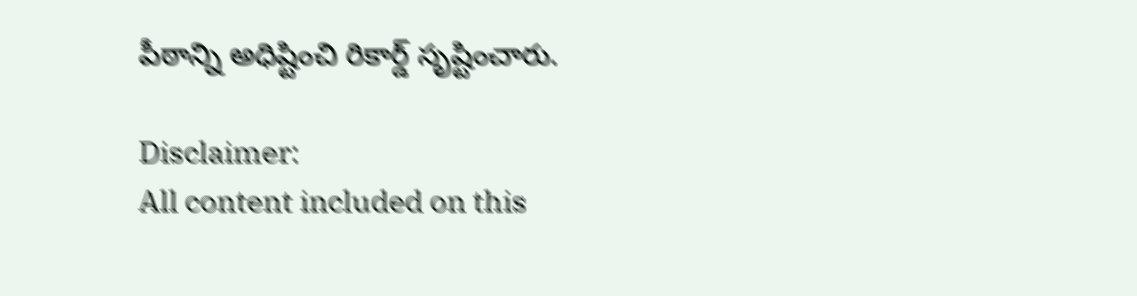పీఠాన్ని అధిష్టించి రికార్డ్ సృష్టించారు.

Disclaimer:
All content included on this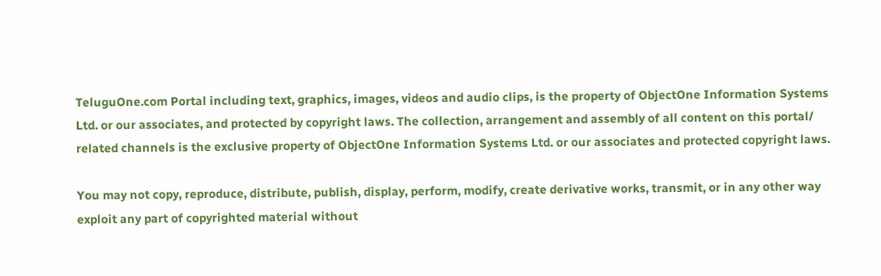TeluguOne.com Portal including text, graphics, images, videos and audio clips, is the property of ObjectOne Information Systems Ltd. or our associates, and protected by copyright laws. The collection, arrangement and assembly of all content on this portal/ related channels is the exclusive property of ObjectOne Information Systems Ltd. or our associates and protected copyright laws.

You may not copy, reproduce, distribute, publish, display, perform, modify, create derivative works, transmit, or in any other way exploit any part of copyrighted material without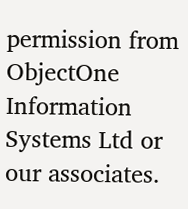permission from ObjectOne Information Systems Ltd or our associates.